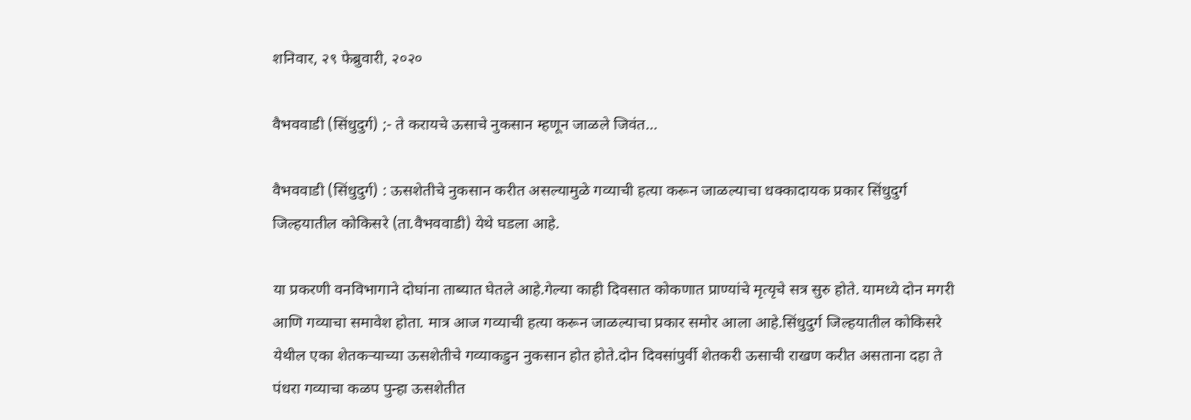शनिवार, २९ फेब्रुवारी, २०२०

वैभववाडी (सिंधुदुर्ग) ;- ते करायचे ऊसाचे नुकसान म्हणून जाळले जिवंत...

वैभववाडी (सिंधुदुर्ग) : ऊसशेतीचे नुकसान करीत असल्यामुळे गव्याची हत्या करून जाळल्याचा धक्कादायक प्रकार सिंधुदुर्ग जिल्हयातील कोकिसरे (ता.वैभववाडी) येथे घडला आहे.

या प्रकरणी वनविभागाने दोघांना ताब्यात घेतले आहे.गेल्या काही दिवसात कोकणात प्राण्यांचे मृत्यृचे सत्र सुरु होते. यामध्ये दोन मगरी आणि गव्याचा समावेश होता. मात्र आज गव्याची हत्या करून जाळल्याचा प्रकार समोर आला आहे.सिंधुदुर्ग जिल्हयातील कोकिसरे येथील एका शेतकऱ्याच्या ऊसशेतीचे गव्याकडुन नुकसान होत होते.दोन दिवसांपुर्वी शेतकरी ऊसाची राखण करीत असताना दहा ते पंधरा गव्याचा कळप पुन्हा ऊसशेतीत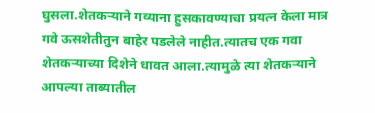घुसला.शेतकऱ्याने गव्याना हुसकावण्याचा प्रयत्न केला मात्र गवे ऊसशेतीतुन बाहेर पडलेले नाहीत.त्यातच एक गवा शेतकऱ्याच्या दिशेने धावत आला.त्यामुळे त्या शेतकऱ्याने आपल्या ताब्यातील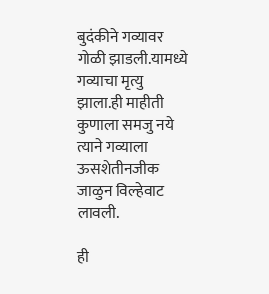बुदंकीने गव्यावर गोळी झाडली.यामध्ये गव्याचा मृत्यु झाला.ही माहीती कुणाला समजु नये त्याने गव्याला ऊसशेतीनजीक जाळुन विल्हेवाट लावली.

ही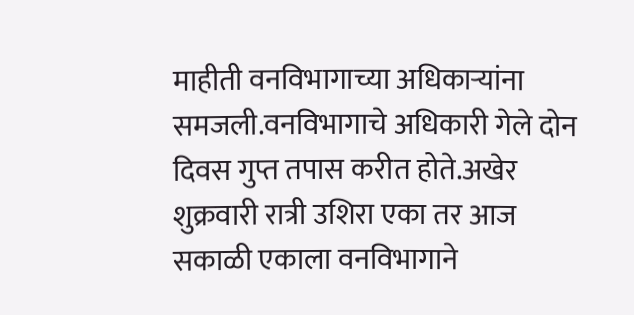माहीती वनविभागाच्या अधिकाऱ्यांना समजली.वनविभागाचे अधिकारी गेले दोन दिवस गुप्त तपास करीत होते.अखेर शुक्रवारी रात्री उशिरा एका तर आज सकाळी एकाला वनविभागाने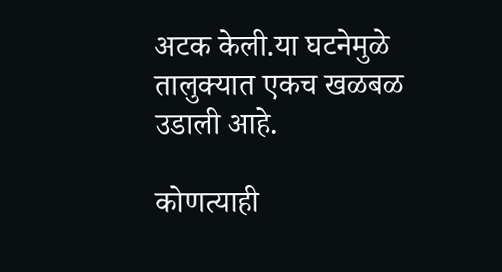अटक केली.या घटनेमुळे तालुक्यात एकच खळबळ उडाली आहे.

कोणत्याही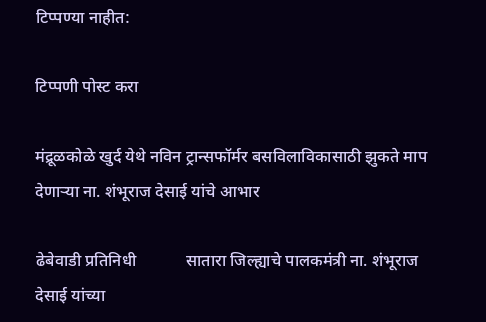टिप्पण्‍या नाहीत:

टिप्पणी पोस्ट करा

मंद्रूळकोळे खुर्द येथे नविन ट्रान्सफॉर्मर बसविलाविकासाठी झुकते माप देणाऱ्या ना. शंभूराज देसाई यांचे आभार

ढेबेवाडी प्रतिनिधी            सातारा जिल्ह्याचे पालकमंत्री ना. शंभूराज देसाई यांच्या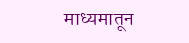माध्यमातून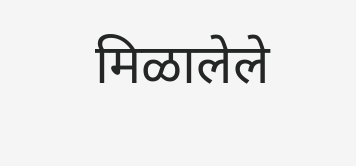मिळालेले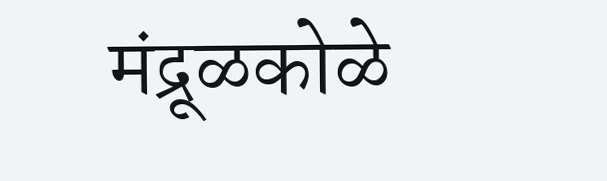मंद्रूळकोळे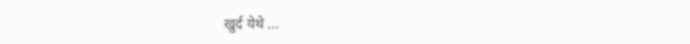खुर्द येथे ...